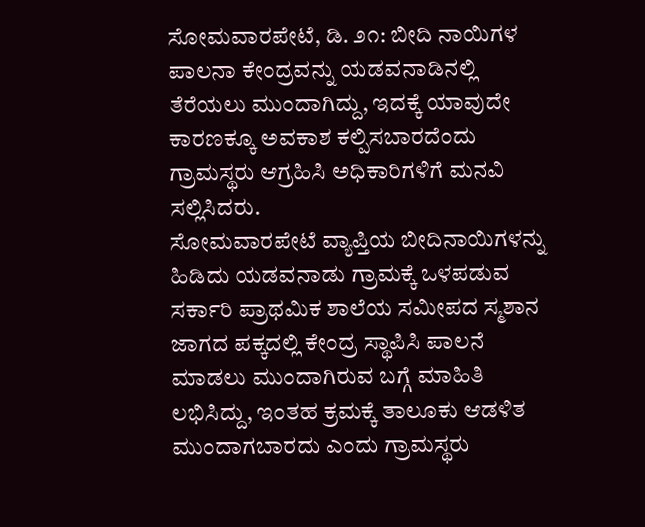ಸೋಮವಾರಪೇಟೆ, ಡಿ. ೨೧: ಬೀದಿ ನಾಯಿಗಳ ಪಾಲನಾ ಕೇಂದ್ರವನ್ನು ಯಡವನಾಡಿನಲ್ಲಿ ತೆರೆಯಲು ಮುಂದಾಗಿದ್ದು, ಇದಕ್ಕೆ ಯಾವುದೇ ಕಾರಣಕ್ಕೂ ಅವಕಾಶ ಕಲ್ಪಿಸಬಾರದೆಂದು ಗ್ರಾಮಸ್ಥರು ಆಗ್ರಹಿಸಿ ಅಧಿಕಾರಿಗಳಿಗೆ ಮನವಿ ಸಲ್ಲಿಸಿದರು.
ಸೋಮವಾರಪೇಟೆ ವ್ಯಾಪ್ತಿಯ ಬೀದಿನಾಯಿಗಳನ್ನು ಹಿಡಿದು ಯಡವನಾಡು ಗ್ರಾಮಕ್ಕೆ ಒಳಪಡುವ ಸರ್ಕಾರಿ ಪ್ರಾಥಮಿಕ ಶಾಲೆಯ ಸಮೀಪದ ಸ್ಮಶಾನ ಜಾಗದ ಪಕ್ಕದಲ್ಲಿ ಕೇಂದ್ರ ಸ್ಥಾಪಿಸಿ ಪಾಲನೆ ಮಾಡಲು ಮುಂದಾಗಿರುವ ಬಗ್ಗೆ ಮಾಹಿತಿ ಲಭಿಸಿದ್ದು, ಇಂತಹ ಕ್ರಮಕ್ಕೆ ತಾಲೂಕು ಆಡಳಿತ ಮುಂದಾಗಬಾರದು ಎಂದು ಗ್ರಾಮಸ್ಥರು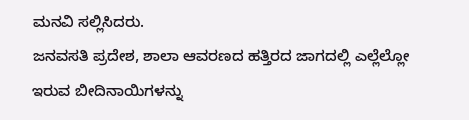ಮನವಿ ಸಲ್ಲಿಸಿದರು.
ಜನವಸತಿ ಪ್ರದೇಶ, ಶಾಲಾ ಆವರಣದ ಹತ್ತಿರದ ಜಾಗದಲ್ಲಿ ಎಲ್ಲೆಲ್ಲೋ ಇರುವ ಬೀದಿನಾಯಿಗಳನ್ನು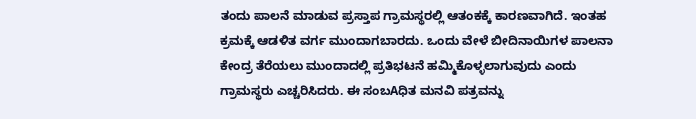ತಂದು ಪಾಲನೆ ಮಾಡುವ ಪ್ರಸ್ತಾಪ ಗ್ರಾಮಸ್ಥರಲ್ಲಿ ಆತಂಕಕ್ಕೆ ಕಾರಣವಾಗಿದೆ. ಇಂತಹ ಕ್ರಮಕ್ಕೆ ಆಡಳಿತ ವರ್ಗ ಮುಂದಾಗಬಾರದು. ಒಂದು ವೇಳೆ ಬೀದಿನಾಯಿಗಳ ಪಾಲನಾ ಕೇಂದ್ರ ತೆರೆಯಲು ಮುಂದಾದಲ್ಲಿ ಪ್ರತಿಭಟನೆ ಹಮ್ಮಿಕೊಳ್ಳಲಾಗುವುದು ಎಂದು ಗ್ರಾಮಸ್ಥರು ಎಚ್ಚರಿಸಿದರು. ಈ ಸಂಬAಧಿತ ಮನವಿ ಪತ್ರವನ್ನು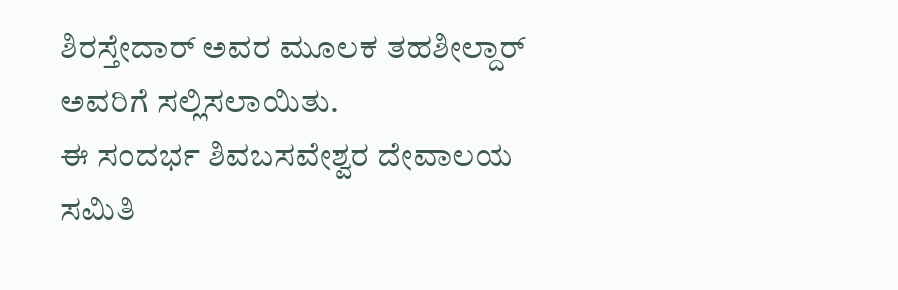ಶಿರಸ್ತೇದಾರ್ ಅವರ ಮೂಲಕ ತಹಶೀಲ್ದಾರ್ ಅವರಿಗೆ ಸಲ್ಲಿಸಲಾಯಿತು.
ಈ ಸಂದರ್ಭ ಶಿವಬಸವೇಶ್ವರ ದೇವಾಲಯ ಸಮಿತಿ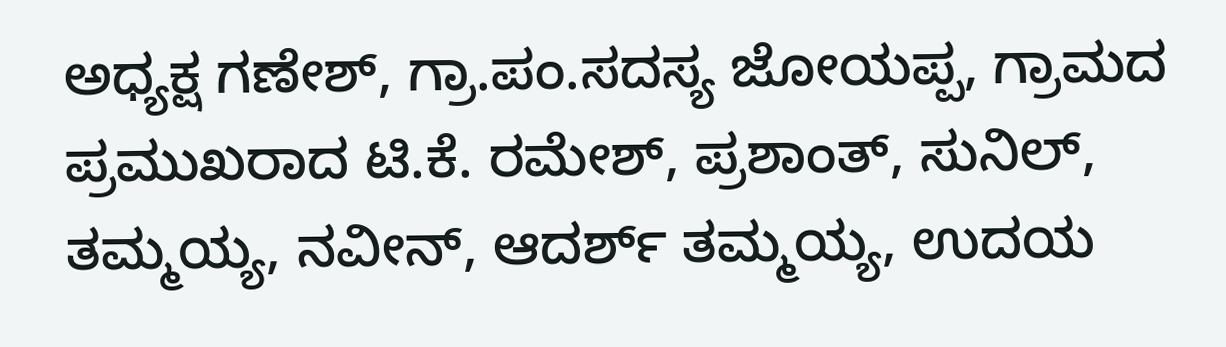ಅಧ್ಯಕ್ಷ ಗಣೇಶ್, ಗ್ರಾ.ಪಂ.ಸದಸ್ಯ ಜೋಯಪ್ಪ, ಗ್ರಾಮದ ಪ್ರಮುಖರಾದ ಟಿ.ಕೆ. ರಮೇಶ್, ಪ್ರಶಾಂತ್, ಸುನಿಲ್, ತಮ್ಮಯ್ಯ, ನವೀನ್, ಆದರ್ಶ್ ತಮ್ಮಯ್ಯ, ಉದಯ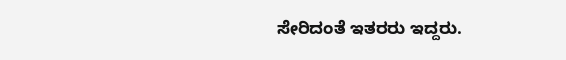ಸೇರಿದಂತೆ ಇತರರು ಇದ್ದರು.